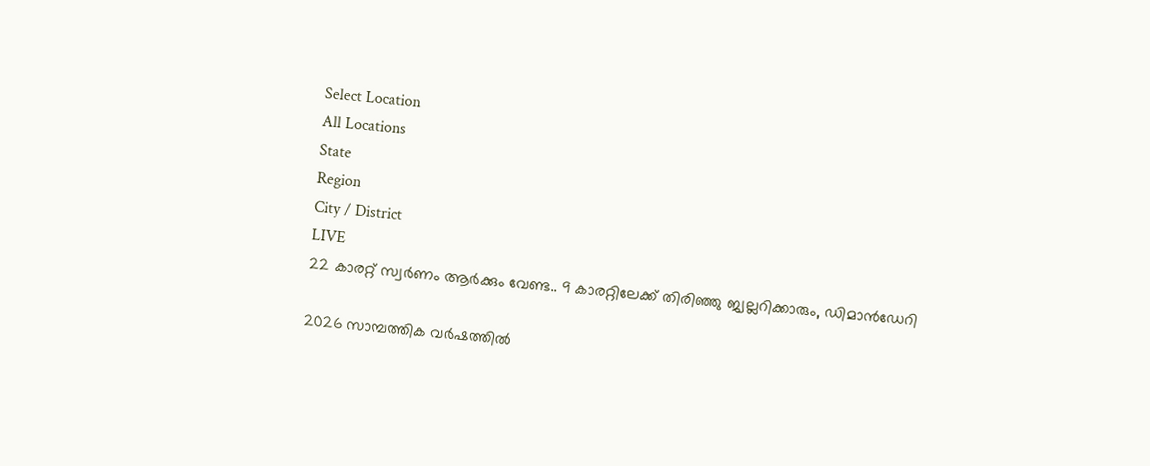Select Location
All Locations
State
Region
City / District
LIVE
22 കാരറ്റ് സ്വര്‍ണം ആര്‍ക്കും വേണ്ട.. 9 കാരറ്റിലേക്ക് തിരിഞ്ഞു ജ്വല്ലറിക്കാരും, ഡിമാന്‍ഡേറി

2026 സാമ്പത്തിക വര്‍ഷത്തില്‍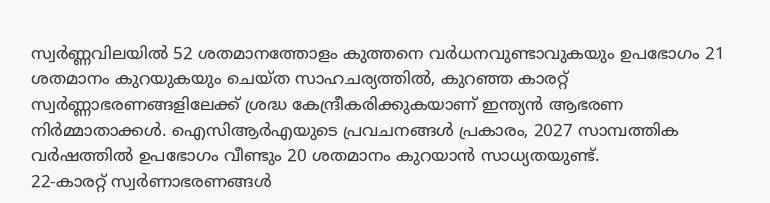സ്വര്‍ണ്ണവിലയില്‍ 52 ശതമാനത്തോളം കുത്തനെ വര്‍ധനവുണ്ടാവുകയും ഉപഭോഗം 21 ശതമാനം കുറയുകയും ചെയ്ത സാഹചര്യത്തില്‍, കുറഞ്ഞ കാരറ്റ് സ്വര്‍ണ്ണാഭരണങ്ങളിലേക്ക് ശ്രദ്ധ കേന്ദ്രീകരിക്കുകയാണ് ഇന്ത്യന്‍ ആഭരണ നിര്‍മ്മാതാക്കള്‍. ഐസിആര്‍എയുടെ പ്രവചനങ്ങള്‍ പ്രകാരം, 2027 സാമ്പത്തിക വര്‍ഷത്തില്‍ ഉപഭോഗം വീണ്ടും 20 ശതമാനം കുറയാന്‍ സാധ്യതയുണ്ട്.
22-കാരറ്റ് സ്വര്‍ണാഭരണങ്ങള്‍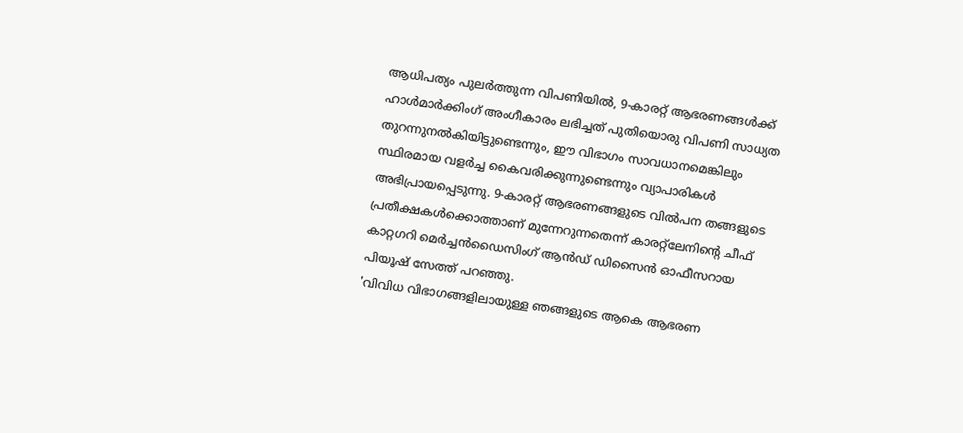ആധിപത്യം പുലര്‍ത്തുന്ന വിപണിയില്‍, 9-കാരറ്റ് ആഭരണങ്ങള്‍ക്ക് ഹാള്‍മാര്‍ക്കിംഗ് അംഗീകാരം ലഭിച്ചത് പുതിയൊരു വിപണി സാധ്യത തുറന്നുനല്‍കിയിട്ടുണ്ടെന്നും, ഈ വിഭാഗം സാവധാനമെങ്കിലും സ്ഥിരമായ വളര്‍ച്ച കൈവരിക്കുന്നുണ്ടെന്നും വ്യാപാരികള്‍ അഭിപ്രായപ്പെടുന്നു. 9-കാരറ്റ് ആഭരണങ്ങളുടെ വില്‍പന തങ്ങളുടെ പ്രതീക്ഷകള്‍ക്കൊത്താണ് മുന്നേറുന്നതെന്ന് കാരറ്റ്ലേനിന്റെ ചീഫ് കാറ്റഗറി മെര്‍ച്ചന്‍ഡൈസിംഗ് ആന്‍ഡ് ഡിസൈന്‍ ഓഫീസറായ പിയൂഷ് സേത്ത് പറഞ്ഞു.
'വിവിധ വിഭാഗങ്ങളിലായുള്ള ഞങ്ങളുടെ ആകെ ആഭരണ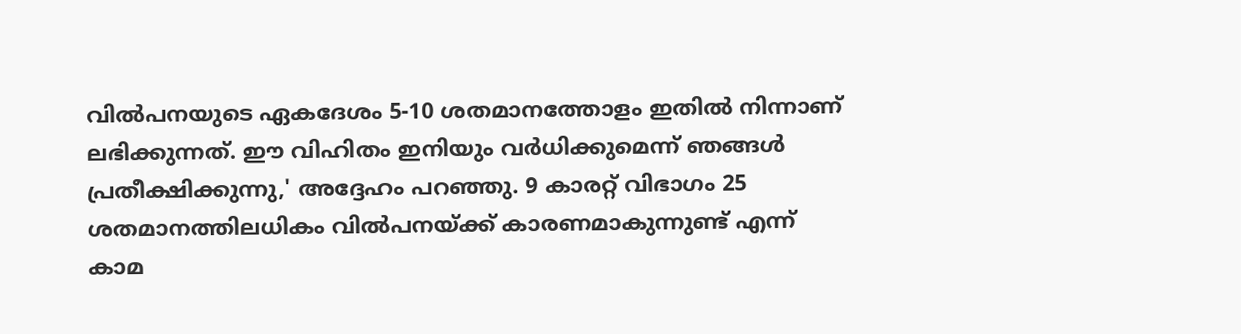വില്‍പനയുടെ ഏകദേശം 5-10 ശതമാനത്തോളം ഇതില്‍ നിന്നാണ് ലഭിക്കുന്നത്. ഈ വിഹിതം ഇനിയും വര്‍ധിക്കുമെന്ന് ഞങ്ങള്‍ പ്രതീക്ഷിക്കുന്നു,' അദ്ദേഹം പറഞ്ഞു. 9 കാരറ്റ് വിഭാഗം 25 ശതമാനത്തിലധികം വില്‍പനയ്ക്ക് കാരണമാകുന്നുണ്ട് എന്ന് കാമ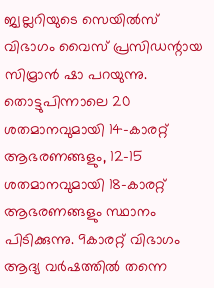ജ്വല്ലറിയുടെ സെയില്‍സ് വിഭാഗം വൈസ് പ്രസിഡന്റായ സിമ്രാന്‍ ഷാ പറയുന്നു.
തൊട്ടുപിന്നാലെ 20 ശതമാനവുമായി 14-കാരറ്റ് ആഭരണങ്ങളും, 12-15 ശതമാനവുമായി 18-കാരറ്റ് ആഭരണങ്ങളും സ്ഥാനം പിടിക്കുന്നു. 9കാരറ്റ് വിഭാഗം ആദ്യ വര്‍ഷത്തില്‍ തന്നെ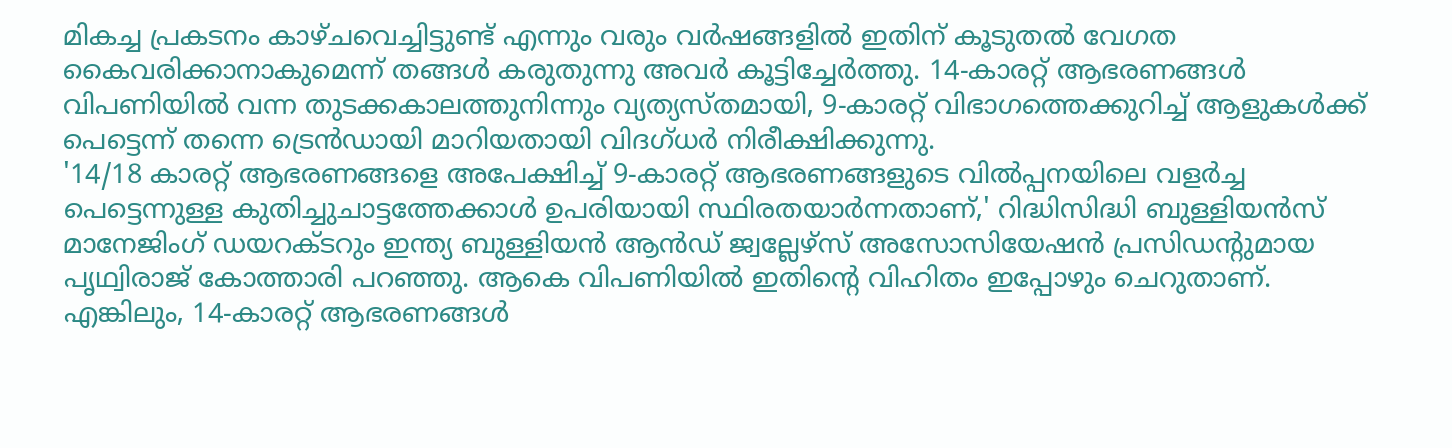മികച്ച പ്രകടനം കാഴ്ചവെച്ചിട്ടുണ്ട് എന്നും വരും വര്‍ഷങ്ങളില്‍ ഇതിന് കൂടുതല്‍ വേഗത കൈവരിക്കാനാകുമെന്ന് തങ്ങള്‍ കരുതുന്നു അവര്‍ കൂട്ടിച്ചേര്‍ത്തു. 14-കാരറ്റ് ആഭരണങ്ങള്‍ വിപണിയില്‍ വന്ന തുടക്കകാലത്തുനിന്നും വ്യത്യസ്തമായി, 9-കാരറ്റ് വിഭാഗത്തെക്കുറിച്ച് ആളുകള്‍ക്ക് പെട്ടെന്ന് തന്നെ ട്രെന്‍ഡായി മാറിയതായി വിദഗ്ധര്‍ നിരീക്ഷിക്കുന്നു.
'14/18 കാരറ്റ് ആഭരണങ്ങളെ അപേക്ഷിച്ച് 9-കാരറ്റ് ആഭരണങ്ങളുടെ വില്‍പ്പനയിലെ വളര്‍ച്ച പെട്ടെന്നുള്ള കുതിച്ചുചാട്ടത്തേക്കാള്‍ ഉപരിയായി സ്ഥിരതയാര്‍ന്നതാണ്,' റിദ്ധിസിദ്ധി ബുള്ളിയന്‍സ് മാനേജിംഗ് ഡയറക്ടറും ഇന്ത്യ ബുള്ളിയന്‍ ആന്‍ഡ് ജ്വല്ലേഴ്‌സ് അസോസിയേഷന്‍ പ്രസിഡന്റുമായ പൃഥ്വിരാജ് കോത്താരി പറഞ്ഞു. ആകെ വിപണിയില്‍ ഇതിന്റെ വിഹിതം ഇപ്പോഴും ചെറുതാണ്.
എങ്കിലും, 14-കാരറ്റ് ആഭരണങ്ങള്‍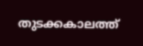തുടക്കകാലത്ത്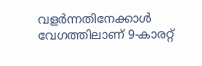വളര്‍ന്നതിനേക്കാള്‍ വേഗത്തിലാണ് 9-കാരറ്റ്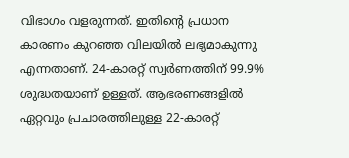വിഭാഗം വളരുന്നത്. ഇതിന്റെ പ്രധാന കാരണം കുറഞ്ഞ വിലയില്‍ ലഭ്യമാകുന്നു എന്നതാണ്. 24-കാരറ്റ് സ്വര്‍ണത്തിന് 99.9% ശുദ്ധതയാണ് ഉള്ളത്. ആഭരണങ്ങളില്‍ ഏറ്റവും പ്രചാരത്തിലുള്ള 22-കാരറ്റ്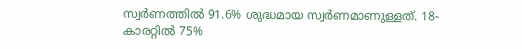സ്വര്‍ണത്തില്‍ 91.6% ശുദ്ധമായ സ്വര്‍ണമാണുള്ളത്. 18-കാരറ്റില്‍ 75%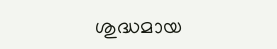ശുദ്ധമായ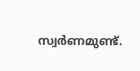സ്വര്‍ണമുണ്ട്.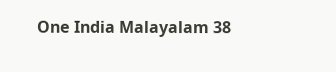One India Malayalam 38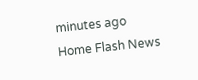minutes ago
Home Flash News